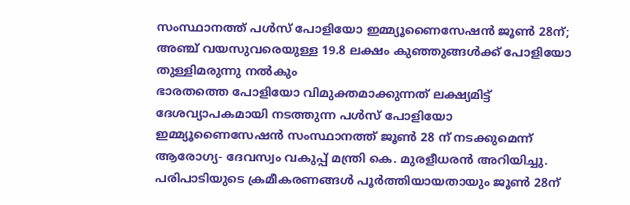സംസ്ഥാനത്ത് പൾസ് പോളിയോ ഇമ്മ്യൂണൈസേഷൻ ജൂൺ 28ന്; അഞ്ച് വയസുവരെയുള്ള 19.8 ലക്ഷം കുഞ്ഞുങ്ങൾക്ക് പോളിയോ തുള്ളിമരുന്നു നൽകും
ഭാരതത്തെ പോളിയോ വിമുക്തമാക്കുന്നത് ലക്ഷ്യമിട്ട് ദേശവ്യാപകമായി നടത്തുന്ന പൾസ് പോളിയോ ഇമ്മ്യൂണൈസേഷൻ സംസ്ഥാനത്ത് ജൂൺ 28 ന് നടക്കുമെന്ന് ആരോഗ്യ- ദേവസ്വം വകുപ്പ് മന്ത്രി കെ. മുരളീധരൻ അറിയിച്ചു. പരിപാടിയുടെ ക്രമീകരണങ്ങൾ പൂർത്തിയായതായും ജൂൺ 28ന്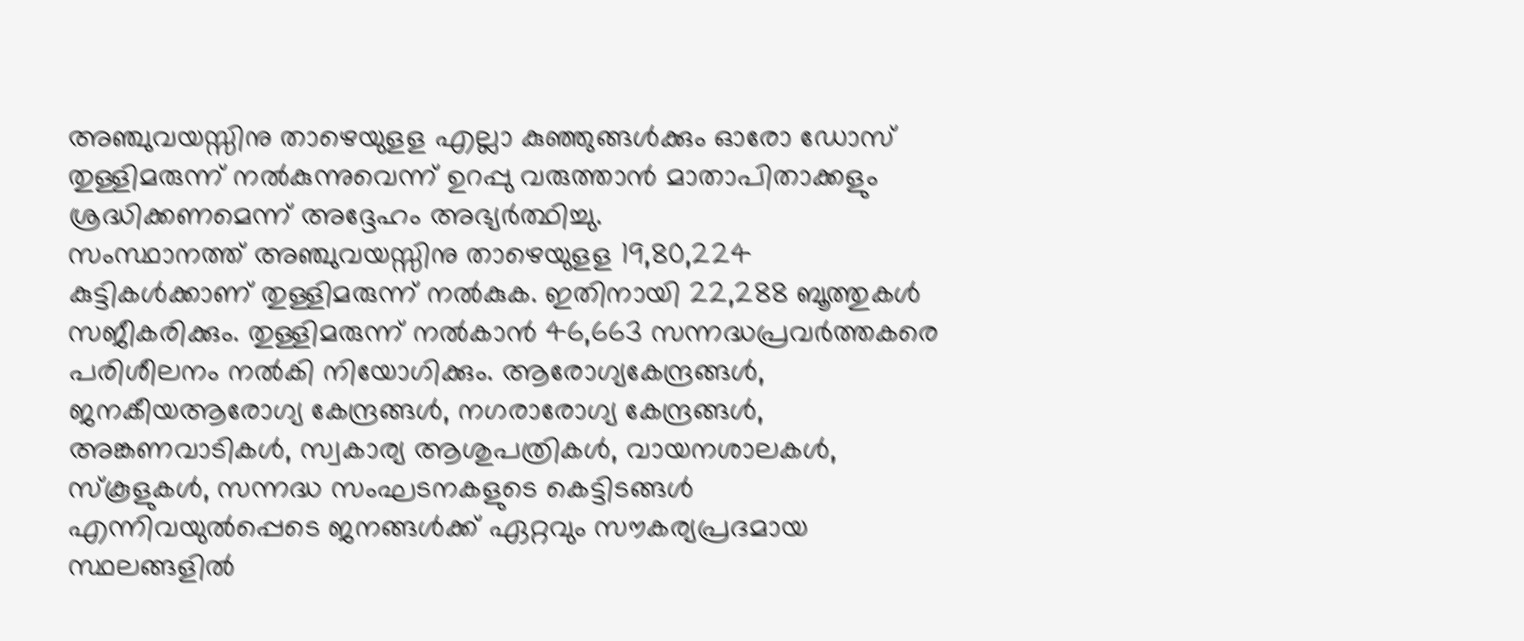അഞ്ചുവയസ്സിനു താഴെയുളള എല്ലാ കുഞ്ഞുങ്ങൾക്കും ഓരോ ഡോസ് തുള്ളിമരുന്ന് നൽകുന്നുവെന്ന് ഉറപ്പു വരുത്താൻ മാതാപിതാക്കളും ശ്രദ്ധിക്കണമെന്ന് അദ്ദേഹം അഭ്യർത്ഥിച്ചു.
സംസ്ഥാനത്ത് അഞ്ചുവയസ്സിനു താഴെയുളള 19,80,224 കുട്ടികൾക്കാണ് തുള്ളിമരുന്ന് നൽകുക. ഇതിനായി 22,288 ബൂത്തുകൾ സജീകരിക്കും. തുള്ളിമരുന്ന് നൽകാൻ 46,663 സന്നദ്ധപ്രവർത്തകരെ പരിശീലനം നൽകി നിയോഗിക്കും. ആരോഗ്യകേന്ദ്രങ്ങൾ, ജനകീയആരോഗ്യ കേന്ദ്രങ്ങൾ, നഗരാരോഗ്യ കേന്ദ്രങ്ങൾ, അങ്കണവാടികൾ, സ്വകാര്യ ആശുപത്രികൾ, വായനശാലകൾ, സ്കൂളുകൾ, സന്നദ്ധ സംഘടനകളുടെ കെട്ടിടങ്ങൾ എന്നിവയുൽപ്പെടെ ജനങ്ങൾക്ക് ഏറ്റവും സൗകര്യപ്രദമായ സ്ഥലങ്ങളിൽ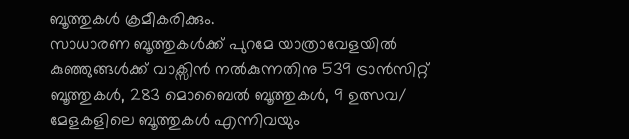ബൂത്തുകൾ ക്രമീകരിക്കും.
സാധാരണ ബൂത്തുകൾക്ക് പുറമേ യാത്രാവേളയിൽ കുഞ്ഞുങ്ങൾക്ക് വാക്സിൻ നൽകുന്നതിനു 539 ട്രാൻസിറ്റ് ബൂത്തുകൾ, 283 മൊബൈൽ ബൂത്തുകൾ, 9 ഉത്സവ/ മേളകളിലെ ബൂത്തുകൾ എന്നിവയും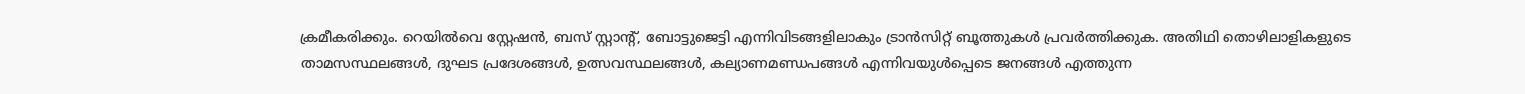ക്രമീകരിക്കും. റെയിൽവെ സ്റ്റേഷൻ, ബസ് സ്റ്റാന്റ്, ബോട്ടുജെട്ടി എന്നിവിടങ്ങളിലാകും ട്രാൻസിറ്റ് ബൂത്തുകൾ പ്രവർത്തിക്കുക. അതിഥി തൊഴിലാളികളുടെ താമസസ്ഥലങ്ങൾ, ദുഘട പ്രദേശങ്ങൾ, ഉത്സവസ്ഥലങ്ങൾ, കല്യാണമണ്ഡപങ്ങൾ എന്നിവയുൾപ്പെടെ ജനങ്ങൾ എത്തുന്ന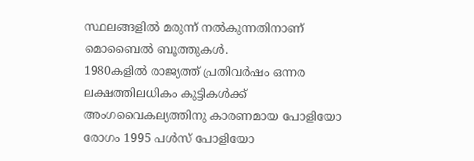സ്ഥലങ്ങളിൽ മരുന്ന് നൽകുന്നതിനാണ് മൊബൈൽ ബൂത്തുകൾ.
1980കളിൽ രാജ്യത്ത് പ്രതിവർഷം ഒന്നര ലക്ഷത്തിലധികം കുട്ടികൾക്ക് അംഗവൈകല്യത്തിനു കാരണമായ പോളിയോ രോഗം 1995 പൾസ് പോളിയോ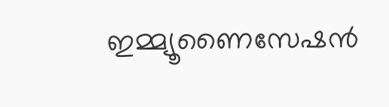ഇമ്മ്യൂണൈസേഷൻ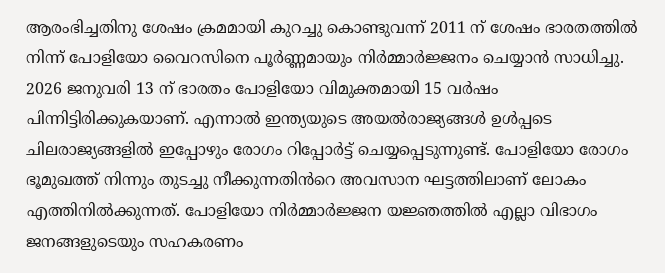ആരംഭിച്ചതിനു ശേഷം ക്രമമായി കുറച്ചു കൊണ്ടുവന്ന് 2011 ന് ശേഷം ഭാരതത്തിൽ നിന്ന് പോളിയോ വൈറസിനെ പൂർണ്ണമായും നിർമ്മാർജ്ജനം ചെയ്യാൻ സാധിച്ചു. 2026 ജനുവരി 13 ന് ഭാരതം പോളിയോ വിമുക്തമായി 15 വർഷം പിന്നിട്ടിരിക്കുകയാണ്. എന്നാൽ ഇന്ത്യയുടെ അയൽരാജ്യങ്ങൾ ഉൾപ്പടെ ചിലരാജ്യങ്ങളിൽ ഇപ്പോഴും രോഗം റിപ്പോർട്ട് ചെയ്യപ്പെടുന്നുണ്ട്. പോളിയോ രോഗം ഭൂമുഖത്ത് നിന്നും തുടച്ചു നീക്കുന്നതിൻറെ അവസാന ഘട്ടത്തിലാണ് ലോകം എത്തിനിൽക്കുന്നത്. പോളിയോ നിർമ്മാർജ്ജന യജ്ഞത്തിൽ എല്ലാ വിഭാഗം ജനങ്ങളുടെയും സഹകരണം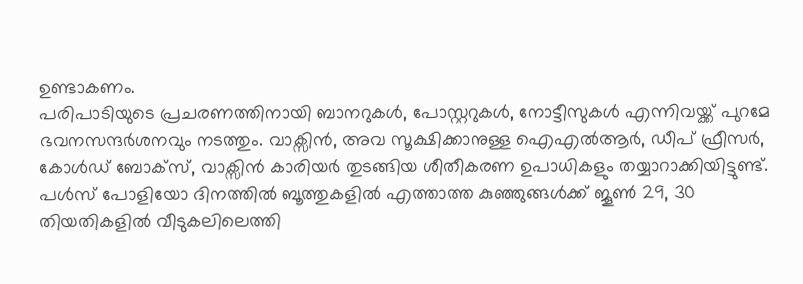ഉണ്ടാകണം.
പരിപാടിയുടെ പ്രചരണത്തിനായി ബാനറുകൾ, പോസ്റ്ററുകൾ, നോട്ടീസുകൾ എന്നിവയ്ക്ക് പുറമേ ഭവനസന്ദർശനവും നടത്തും. വാക്സിൻ, അവ സൂക്ഷിക്കാനുള്ള ഐഎൽആർ, ഡീപ് ഫ്രീസർ, കോൾഡ് ബോക്സ്, വാക്സിൻ കാരിയർ തുടങ്ങിയ ശീതീകരണ ഉപാധികളും തയ്യാറാക്കിയിട്ടുണ്ട്.
പൾസ് പോളിയോ ദിനത്തിൽ ബൂത്തുകളിൽ എത്താത്ത കുഞ്ഞുങ്ങൾക്ക് ജൂൺ 29, 30 തിയതികളിൽ വീടുകലിലെത്തി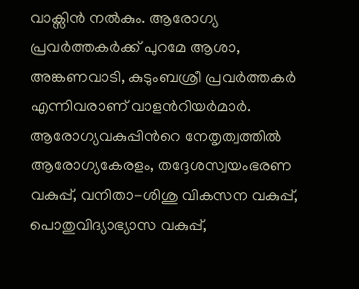വാക്സിൻ നൽകും. ആരോഗ്യ പ്രവർത്തകർക്ക് പുറമേ ആശാ, അങ്കണവാടി, കുടുംബശ്രീ പ്രവർത്തകർ എന്നിവരാണ് വാളൻറിയർമാർ. ആരോഗ്യവകുപ്പിൻറെ നേതൃത്വത്തിൽ ആരോഗ്യകേരളം, തദ്ദേശസ്വയംഭരണ വകുപ്പ്, വനിതാ-ശിശു വികസന വകുപ്പ്, പൊതുവിദ്യാഭ്യാസ വകുപ്പ്,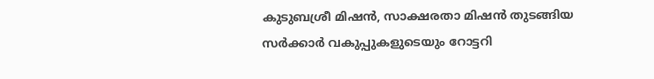കുടുബശ്രീ മിഷൻ, സാക്ഷരതാ മിഷൻ തുടങ്ങിയ സർക്കാർ വകുപ്പുകളുടെയും റോട്ടറി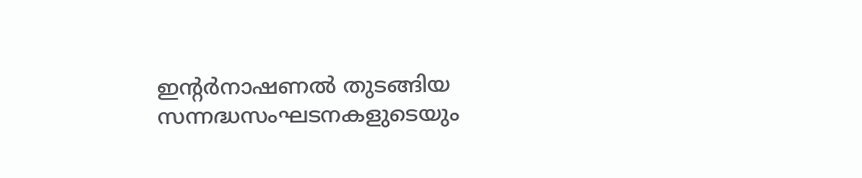ഇന്റർനാഷണൽ തുടങ്ങിയ സന്നദ്ധസംഘടനകളുടെയും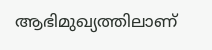ആഭിമുഖ്യത്തിലാണ്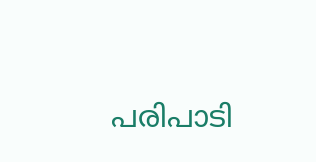പരിപാടി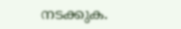നടക്കുക.